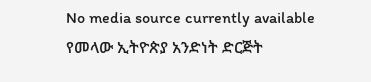No media source currently available
የመላው ኢትዮጵያ አንድነት ድርጅት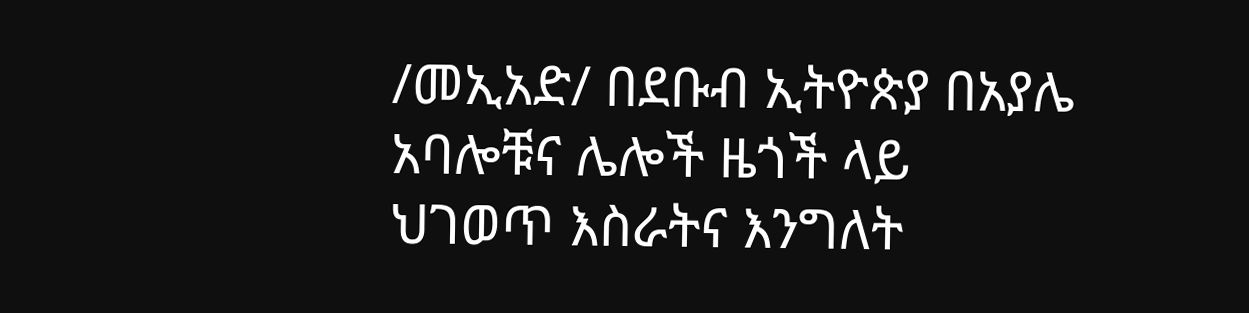/መኢአድ/ በደቡብ ኢትዮጵያ በአያሌ አባሎቹና ሌሎች ዜጎች ላይ ህገወጥ እስራትና እንግለት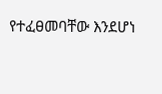የተፈፀመባቸው እንደሆነ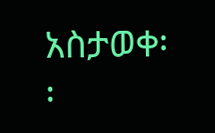አስታወቀ፡፡